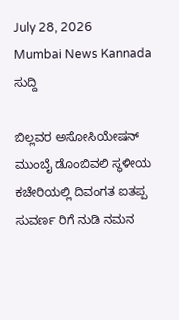July 28, 2026
Mumbai News Kannada
ಸುದ್ದಿ

ಬಿಲ್ಲವರ ಅಸೋಸಿಯೇಷನ್ ಮುಂಬೈ ಡೊಂಬಿವಲಿ ಸ್ಥಳೀಯ ಕಚೇರಿಯಲ್ಲಿ ದಿವಂಗತ ಐತಪ್ಪ ಸುವರ್ಣ ರಿಗೆ ನುಡಿ ನಮನ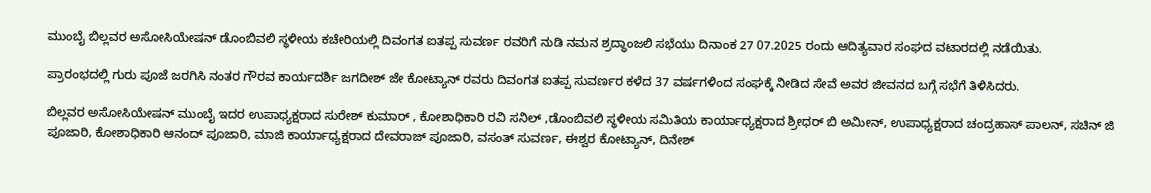ಮುಂಬೈ ಬಿಲ್ಲವರ ಅಸೋಸಿಯೇಷನ್ ಡೊಂಬಿವಲಿ ಸ್ಥಳೀಯ ಕಚೇರಿಯಲ್ಲಿ ದಿವಂಗತ ಐತಪ್ಪ ಸುವರ್ಣ ರವರಿಗೆ ನುಡಿ ನಮನ ಶ್ರದ್ಧಾಂಜಲಿ ಸಭೆಯು ದಿನಾಂಕ 27 07.2025 ರಂದು ಆದಿತ್ಯವಾರ ಸಂಘದ ವಟಾರದಲ್ಲಿ ನಡೆಯಿತು.

ಪ್ರಾರಂಭದಲ್ಲಿ ಗುರು ಪೂಜೆ ಜರಗಿಸಿ ನಂತರ ಗೌರವ ಕಾರ್ಯದರ್ಶಿ ಜಗದೀಶ್ ಜೇ ಕೋಟ್ಯಾನ್ ರವರು ದಿವಂಗತ ಐತಪ್ಪ ಸುವರ್ಣರ ಕಳೆದ 37 ವರ್ಷಗಳಿಂದ ಸಂಘಕ್ಕೆ ನೀಡಿದ ಸೇವೆ ಅವರ ಜೀವನದ ಬಗ್ಗೆ ಸಭೆಗೆ ತಿಳಿಸಿದರು.

ಬಿಲ್ಲವರ ಅಸೋಸಿಯೇಷನ್ ಮುಂಬೈ ಇದರ ಉಪಾಧ್ಯಕ್ಷರಾದ ಸುರೇಶ್ ಕುಮಾರ್ , ಕೋಶಾಧಿಕಾರಿ ರವಿ ಸನಿಲ್ ,ಡೊಂಬಿವಲಿ ಸ್ಥಳೀಯ ಸಮಿತಿಯ ಕಾರ್ಯಾಧ್ಯಕ್ಷರಾದ ಶ್ರೀಧರ್ ಬಿ ಅಮೀನ್, ಉಪಾಧ್ಯಕ್ಷರಾದ ಚಂದ್ರಹಾಸ್ ಪಾಲನ್, ಸಚಿನ್ ಜಿ ಪೂಜಾರಿ, ಕೋಶಾಧಿಕಾರಿ ಆನಂದ್ ಪೂಜಾರಿ, ಮಾಜಿ ಕಾರ್ಯಾಧ್ಯಕ್ಷರಾದ ದೇವರಾಜ್ ಪೂಜಾರಿ, ವಸಂತ್ ಸುವರ್ಣ, ಈಶ್ವರ ಕೋಟ್ಯಾನ್, ದಿನೇಶ್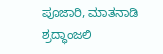ಪೂಜಾರಿ, ಮಾತನಾಡಿ ಶ್ರದ್ಧಾಂಜಲಿ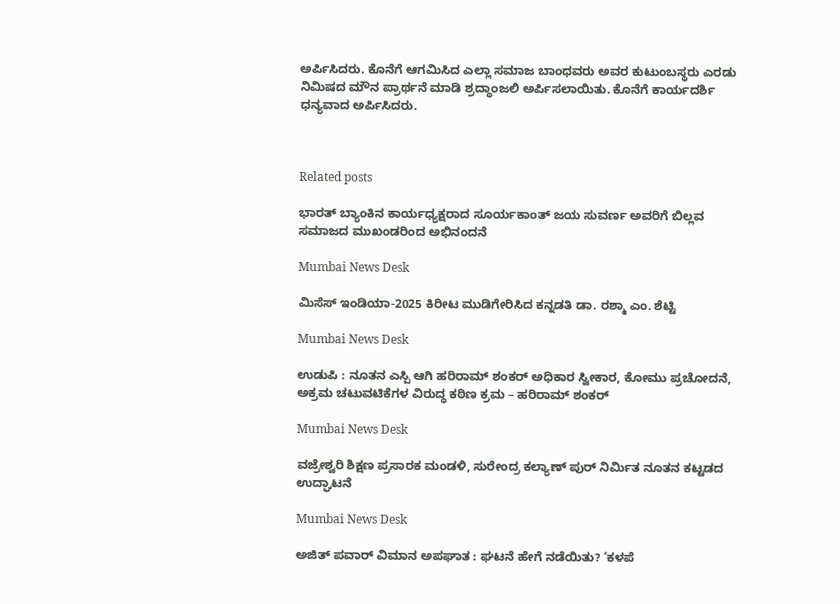ಅರ್ಪಿಸಿದರು. ಕೊನೆಗೆ ಆಗಮಿಸಿದ ಎಲ್ಲಾ ಸಮಾಜ ಬಾಂಧವರು ಅವರ ಕುಟುಂಬಸ್ಥರು ಎರಡು ನಿಮಿಷದ ಮೌನ ಪ್ರಾರ್ಥನೆ ಮಾಡಿ ಶ್ರದ್ಧಾಂಜಲಿ ಅರ್ಪಿಸಲಾಯಿತು. ಕೊನೆಗೆ ಕಾರ್ಯದರ್ಶಿ ಧನ್ಯವಾದ ಅರ್ಪಿಸಿದರು.



Related posts

ಭಾರತ್ ಬ್ಯಾಂಕಿನ ಕಾರ್ಯಧ್ಯಕ್ಷರಾದ ಸೂರ್ಯಕಾಂತ್ ಜಯ ಸುವರ್ಣ ಅವರಿಗೆ ಬಿಲ್ಲವ ಸಮಾಜದ ಮುಖಂಡರಿಂದ ಅಭಿನಂದನೆ

Mumbai News Desk

ಮಿಸೆಸ್ ಇಂಡಿಯಾ-2025 ಕಿರೀಟ ಮುಡಿಗೇರಿಸಿದ ಕನ್ನಡತಿ ಡಾ. ರಶ್ಮಾ ಎಂ. ಶೆಟ್ಟಿ

Mumbai News Desk

ಉಡುಪಿ : ನೂತನ ಎಸ್ಪಿ ಆಗಿ ಹರಿರಾಮ್ ಶಂಕರ್ ಅಧಿಕಾರ ಸ್ವೀಕಾರ, ಕೋಮು ಪ್ರಚೋದನೆ, ಅಕ್ರಮ ಚಟುವಟಿಕೆಗಳ ವಿರುದ್ಧ ಕಠಿಣ ಕ್ರಮ – ಹರಿರಾಮ್ ಶಂಕರ್

Mumbai News Desk

ವಜ್ರೇಶ್ವರಿ ಶಿಕ್ಷಣ ಪ್ರಸಾರಕ ಮಂಡಳಿ, ಸುರೇಂದ್ರ ಕಲ್ಯಾಣ್ ಪುರ್ ನಿರ್ಮಿತ ನೂತನ ಕಟ್ಟಡದ ಉದ್ಘಾಟನೆ

Mumbai News Desk

ಅಜಿತ್ ಪವಾರ್ ವಿಮಾನ ಅಪಘಾತ : ಘಟನೆ ಹೇಗೆ ನಡೆಯಿತು? ‘ಕಳಪೆ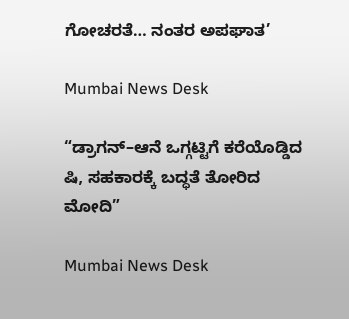ಗೋಚರತೆ… ನಂತರ ಅಪಘಾತ’

Mumbai News Desk

“ಡ್ರಾಗನ್–ಆನೆ ಒಗ್ಗಟ್ಟಿಗೆ ಕರೆಯೊಡ್ಡಿದ ಷಿ, ಸಹಕಾರಕ್ಕೆ ಬದ್ಧತೆ ತೋರಿದ ಮೋದಿ”

Mumbai News Desk